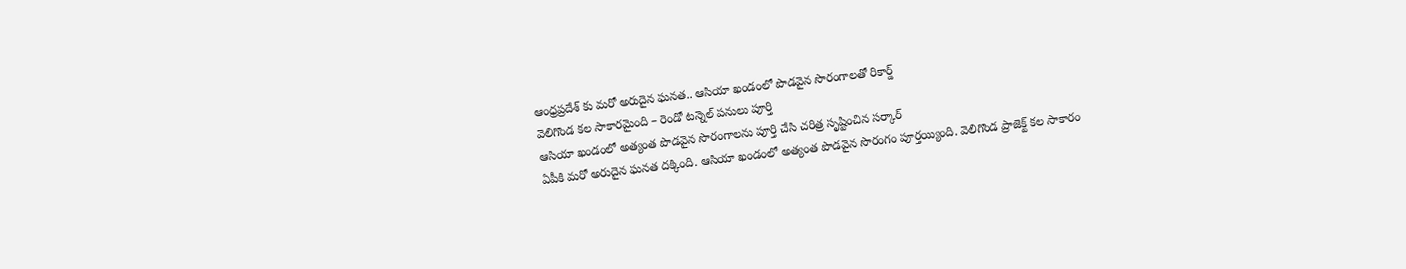ఆంధ్రప్రదేశ్ కు మరో అరుదైన ఘనత.. ఆసియా ఖండంలో పొడవైన సొరంగాలతో రికార్డ్
వెలిగొండ కల సాకారమైంది – రెండో టన్నెల్ పనులు పూర్తి
ఆసియా ఖండంలో అత్యంత పొడవైన సొరంగాలను పూర్తి చేసి చరిత్ర సృష్టించిన సర్కార్
ఏపీకి మరో అరుదైన ఘనత దక్కింది. ఆసియా ఖండంలో అత్యంత పొడవైన సొరంగం పూర్తయ్యింది. వెలిగొండ ప్రాజెక్ట్ కల సాకారం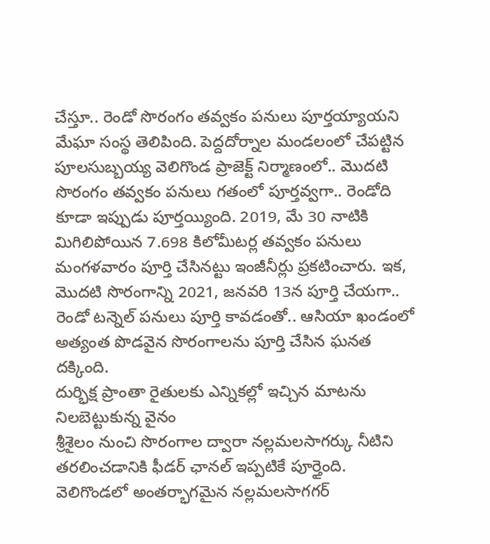చేస్తూ.. రెండో సొరంగం తవ్వకం పనులు పూర్తయ్యాయని మేఘా సంస్థ తెలిపింది. పెద్దదోర్నాల మండలంలో చేపట్టిన పూలసుబ్బయ్య వెలిగొండ ప్రాజెక్ట్ నిర్మాణంలో.. మొదటి సొరంగం తవ్వకం పనులు గతంలో పూర్తవ్వగా.. రెండోది కూడా ఇప్పుడు పూర్తయ్యింది. 2019, మే 30 నాటికి మిగిలిపోయిన 7.698 కిలోమీటర్ల తవ్వకం పనులు మంగళవారం పూర్తి చేసినట్టు ఇంజీనీర్లు ప్రకటించారు. ఇక, మొదటి సొరంగాన్ని 2021, జనవరి 13న పూర్తి చేయగా.. రెండో టన్నెల్ పనులు పూర్తి కావడంతో.. ఆసియా ఖండంలో అత్యంత పొడవైన సొరంగాలను పూర్తి చేసిన ఘనత దక్కింది.
దుర్భిక్ష ప్రాంతా రైతులకు ఎన్నికల్లో ఇచ్చిన మాటను నిలబెట్టుకున్న వైనం
శ్రీశైలం నుంచి సొరంగాల ద్వారా నల్లమలసాగర్కు నీటిని తరలించడానికి ఫీడర్ ఛానల్ ఇప్పటికే పూర్తైంది. వెలిగొండలో అంతర్భాగమైన నల్లమలసాగగర్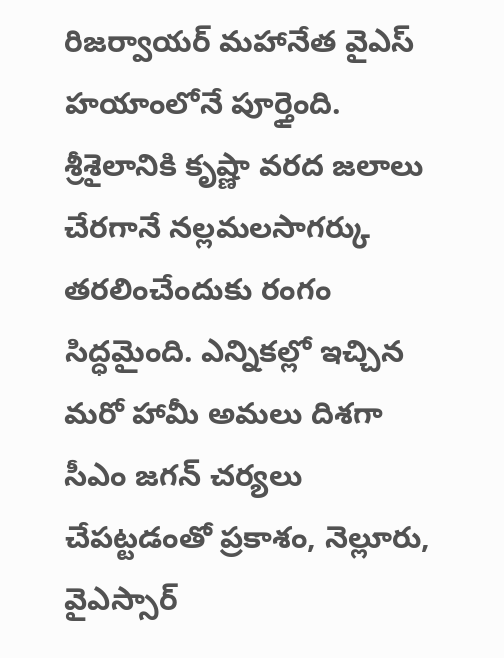రిజర్వాయర్ మహానేత వైఎస్ హయాంలోనే పూర్తైంది. శ్రీశైలానికి కృష్ణా వరద జలాలు చేరగానే నల్లమలసాగర్కు తరలించేందుకు రంగం సిద్ధమైంది. ఎన్నికల్లో ఇచ్చిన మరో హామీ అమలు దిశగా సీఎం జగన్ చర్యలు చేపట్టడంతో ప్రకాశం, నెల్లూరు, వైఎస్సార్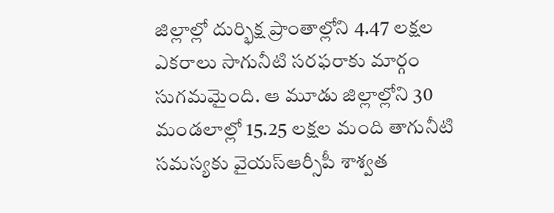జిల్లాల్లో దుర్భిక్ష ప్రాంతాల్లోని 4.47 లక్షల ఎకరాలు సాగునీటి సరఫరాకు మార్గం సుగమమైంది. ఆ మూడు జిల్లాల్లోని 30 మండలాల్లో 15.25 లక్షల మంది తాగునీటి సమస్యకు వైయస్ఆర్సీపీ శాశ్వత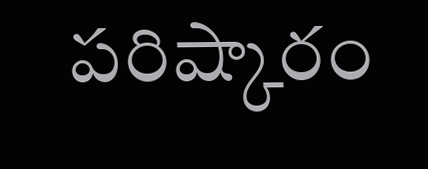పరిష్కారం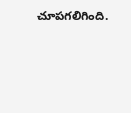చూపగలిగింది.